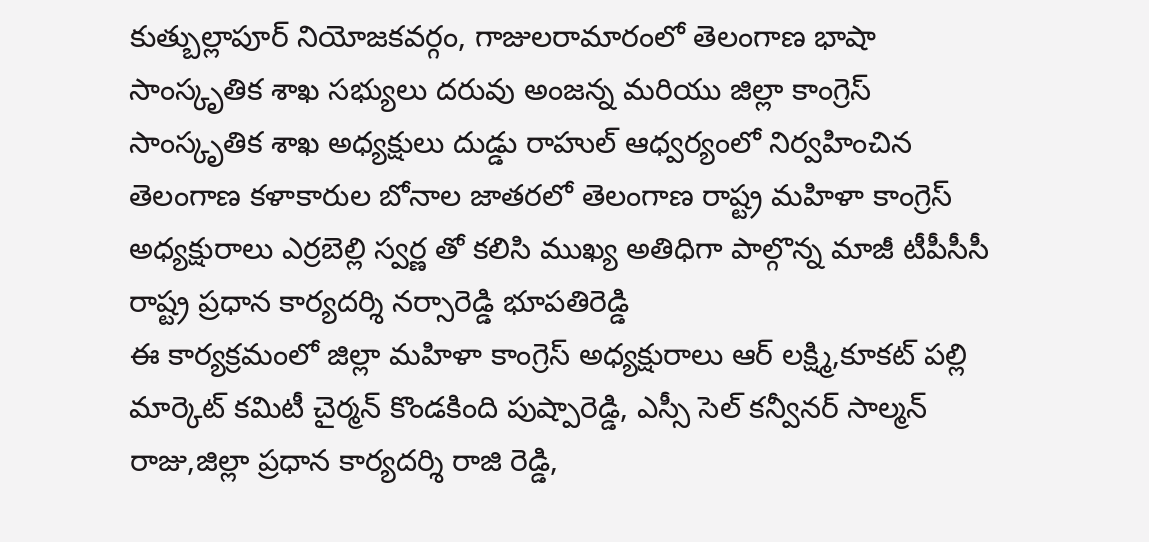కుత్బుల్లాపూర్ నియోజకవర్గం, గాజులరామారంలో తెలంగాణ భాషా సాంస్కృతిక శాఖ సభ్యులు దరువు అంజన్న మరియు జిల్లా కాంగ్రెస్ సాంస్కృతిక శాఖ అధ్యక్షులు దుడ్డు రాహుల్ ఆధ్వర్యంలో నిర్వహించిన తెలంగాణ కళాకారుల బోనాల జాతరలో తెలంగాణ రాష్ట్ర మహిళా కాంగ్రెస్ అధ్యక్షురాలు ఎర్రబెల్లి స్వర్ణ తో కలిసి ముఖ్య అతిధిగా పాల్గొన్న మాజీ టీపీసీసీ రాష్ట్ర ప్రధాన కార్యదర్శి నర్సారెడ్డి భూపతిరెడ్డి
ఈ కార్యక్రమంలో జిల్లా మహిళా కాంగ్రెస్ అధ్యక్షురాలు ఆర్ లక్ష్మి,కూకట్ పల్లి మార్కెట్ కమిటీ చైర్మన్ కొండకింది పుష్పారెడ్డి, ఎస్సీ సెల్ కన్వీనర్ సాల్మన్ రాజు,జిల్లా ప్రధాన కార్యదర్శి రాజి రెడ్డి,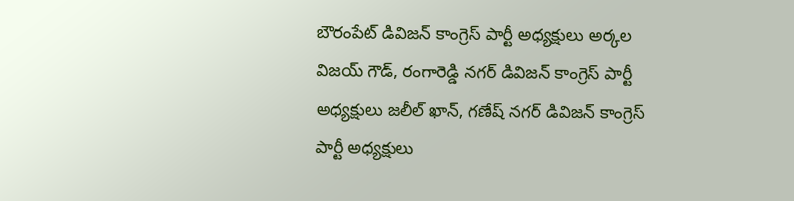బౌరంపేట్ డివిజన్ కాంగ్రెస్ పార్టీ అధ్యక్షులు అర్కల విజయ్ గౌడ్, రంగారెడ్డి నగర్ డివిజన్ కాంగ్రెస్ పార్టీ అధ్యక్షులు జలీల్ ఖాన్, గణేష్ నగర్ డివిజన్ కాంగ్రెస్ పార్టీ అధ్యక్షులు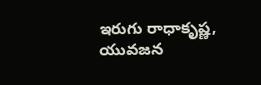ఇరుగు రాధాకృష్ణ, యువజన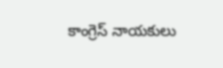కాంగ్రెస్ నాయకులు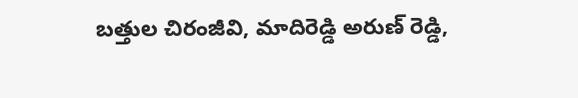బత్తుల చిరంజీవి, మాదిరెడ్డి అరుణ్ రెడ్డి,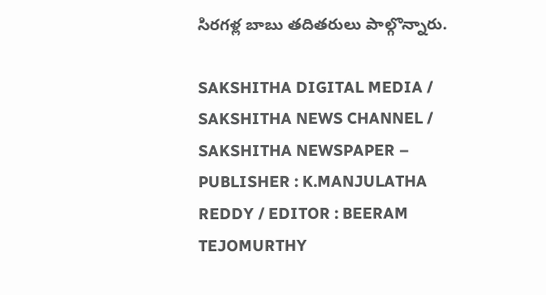సిరగళ్ల బాబు తదితరులు పాల్గొన్నారు.

SAKSHITHA DIGITAL MEDIA / SAKSHITHA NEWS CHANNEL / SAKSHITHA NEWSPAPER – PUBLISHER : K.MANJULATHA REDDY / EDITOR : BEERAM TEJOMURTHY